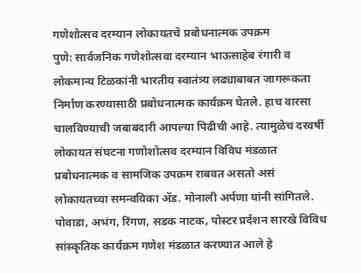गणेशोत्सव दरम्यान लोकायतचे प्रबोधनात्मक उपक्रम
पुणे: सार्वजनिक गणेशोत्सवा दरम्यान भाऊसाहेब रंगारी व लोकमान्य टिळकांनी भारतीय स्वातंत्र्य लढ्याबाबत जागरूकता निर्माण करण्यासाठी प्रबोधनात्मक कार्यक्रम घेतले. हाच वारसा चालविण्याची जबाबदारी आपल्या पिढीची आहे. त्यामुळेच दरवर्षी लोकायत संघटना गणोशोत्सव दरम्यान विविध मंडळात प्रबोधनात्मक व सामजिक उपक्रम राबवत असतो असं लोकायतच्या समन्वयिका ॲड. मोनाली अर्पणा यांनी सांगितले.
पोवाडा, अभंग, रिंगण, सडक नाटक, पोस्टर प्रर्दशन सारखे विविध सांस्कृतिक कार्यक्रम गणेश मंडळात करण्यात आले हे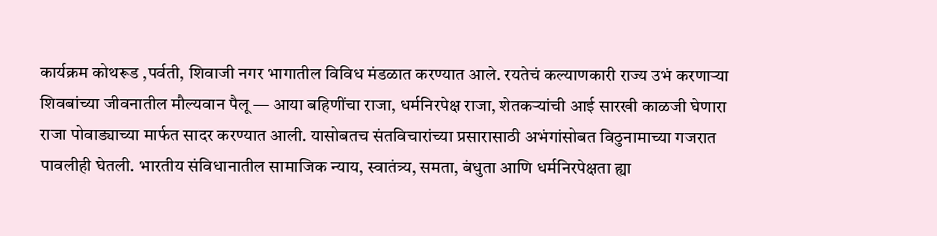कार्यक्रम कोथरूड ,पर्वती, शिवाजी नगर भागातील विविध मंडळात करण्यात आले. रयतेचं कल्याणकारी राज्य उभं करणाऱ्या शिवबांच्या जीवनातील मौल्यवान पैलू — आया बहिणींचा राजा, धर्मनिरपेक्ष राजा, शेतकऱ्यांची आई सारखी काळजी घेणारा राजा पोवाड्याच्या मार्फत सादर करण्यात आली. यासोबतच संतविचारांच्या प्रसारासाठी अभंगांसोबत विठुनामाच्या गजरात पावलीही घेतली. भारतीय संविधानातील सामाजिक न्याय, स्वातंत्र्य, समता, बंधुता आणि धर्मनिरपेक्षता ह्या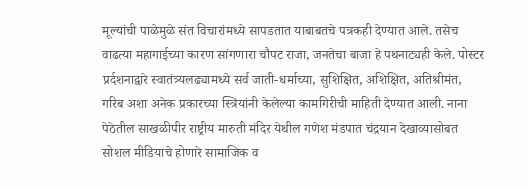मूल्यांची पाळेमुळे संत विचारांमध्ये सापडतात याबाबतचे पत्रकही देण्यात आले. तसेच वाढत्या महागाईच्या कारण सांगणारा चौपट राजा, जनतेचा बाजा हे पथनाट्यही केले. पोस्टर प्रर्दशनाद्वारे स्वातंत्र्यलढ्यामध्ये सर्व जाती-धर्माच्या, सुशिक्षित, अशिक्षित, अतिश्रीमंत, गरिब अशा अनेक प्रकारच्या स्त्रियांनी केलेल्या कामगिरीची माहिती देण्यात आली. नाना पेठेतील साखळीपीर राष्ट्रीय मारुती मंदिर येथील गणेश मंडपात चंद्रयान देखाव्यासोबत सोशल मीडियाचे होणारे सामाजिक व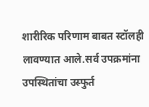शारीरिक परिणाम बाबत स्टॉलही लावण्यात आले.सर्व उपक्रमांना उपस्थितांचा उस्फुर्त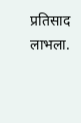प्रतिसाद लाभला.